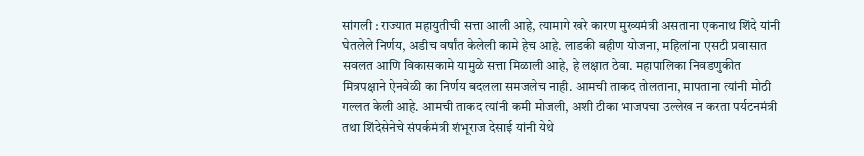सांगली : राज्यात महायुतीची सत्ता आली आहे, त्यामागे खरे कारण मुख्यमंत्री असताना एकनाथ शिंदे यांनी घेतलेले निर्णय, अडीच वर्षांत केलेली कामे हेच आहे. लाडकी बहीण योजना, महिलांना एसटी प्रवासात सवलत आणि विकासकामे यामुळे सत्ता मिळाली आहे, हे लक्षात ठेवा. महापालिका निवडणुकीत मित्रपक्षाने ऐनवेळी का निर्णय बदलला समजलेच नाही. आमची ताकद तोलताना, मापताना त्यांनी मोठी गल्लत केली आहे. आमची ताकद त्यांनी कमी मोजली, अशी टीका भाजपचा उल्लेख न करता पर्यटनमंत्री तथा शिंदेसेनेचे संपर्कमंत्री शंभूराज देसाई यांनी येथे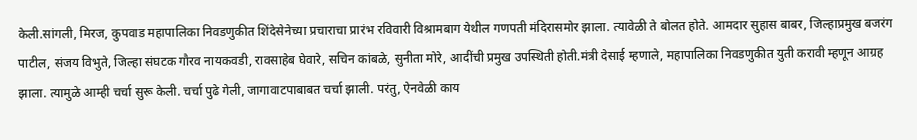केली.सांगली, मिरज, कुपवाड महापालिका निवडणुकीत शिंदेसेनेच्या प्रचाराचा प्रारंभ रविवारी विश्रामबाग येथील गणपती मंदिरासमोर झाला. त्यावेळी ते बोलत होते. आमदार सुहास बाबर, जिल्हाप्रमुख बजरंग पाटील, संजय विभुते, जिल्हा संघटक गौरव नायकवडी, रावसाहेब घेवारे, सचिन कांबळे, सुनीता मोरे, आदींची प्रमुख उपस्थिती होती.मंत्री देसाई म्हणाले, महापालिका निवडणुकीत युती करावी म्हणून आग्रह झाला. त्यामुळे आम्ही चर्चा सुरू केली. चर्चा पुढे गेली, जागावाटपाबाबत चर्चा झाली. परंतु, ऐनवेळी काय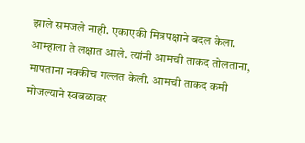झाले समजले नाही. एकाएकी मित्रपक्षाने बदल केला. आम्हाला ते लक्षात आले. त्यांनी आमची ताकद तोलताना, मापताना नक्कीच गल्लत केली. आमची ताकद कमी मोजल्याने स्वबळावर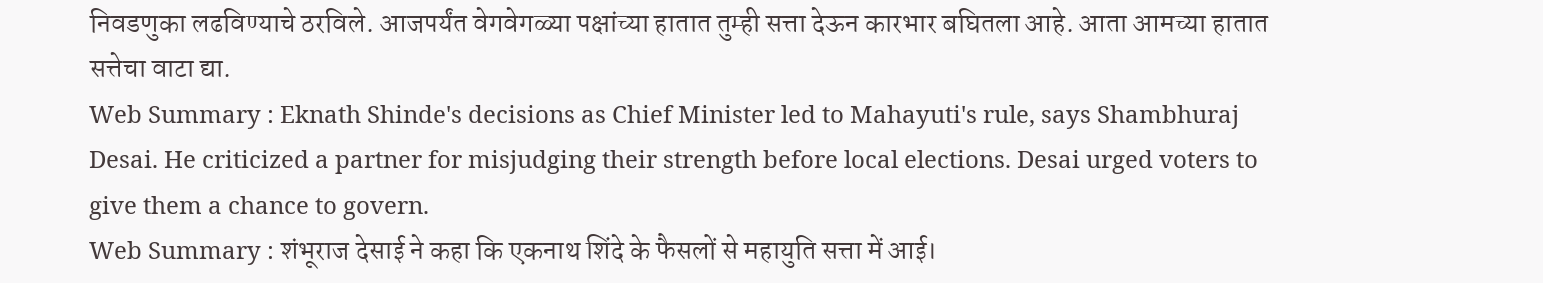निवडणुका लढविण्याचे ठरविले. आजपर्यंत वेगवेगळ्या पक्षांच्या हातात तुम्ही सत्ता देऊन कारभार बघितला आहे. आता आमच्या हातात सत्तेचा वाटा द्या.
Web Summary : Eknath Shinde's decisions as Chief Minister led to Mahayuti's rule, says Shambhuraj Desai. He criticized a partner for misjudging their strength before local elections. Desai urged voters to give them a chance to govern.
Web Summary : शंभूराज देसाई ने कहा कि एकनाथ शिंदे के फैसलों से महायुति सत्ता में आई।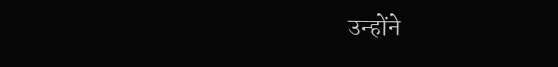उन्होंने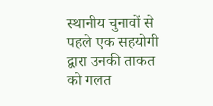स्थानीय चुनावों से पहले एक सहयोगी द्वारा उनकी ताकत को गलत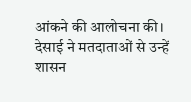आंकने की आलोचना की। देसाई ने मतदाताओं से उन्हें शासन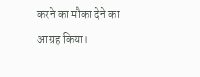करने का मौका देने का आग्रह किया।